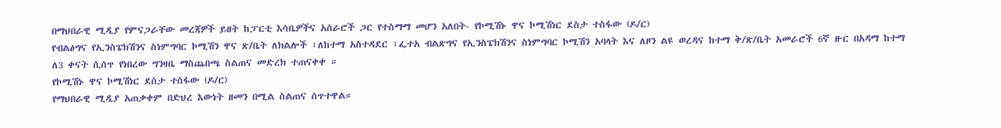በማህበራዊ ሚዲያ የምናጋራቸው መረጃዎች ይዘት ከፓርቲ እሳቤዎችና አሰራሮች ጋር የተስማማ መሆን አለበት- የኮሚሽኑ ዋና ኮሚሽነር ደስታ ተስፋው (ዶ/ር)
የብልፅግና የኢንስፔክሽንና ስነምግባር ኮሚሽን ዋና ጽ/ቤት ለክልሎች ፣ለከተማ አስተዳደር ፣ፌተአ ብልጽግና የኢንስፔክሽንና ስነምግባር ኮሚሽን አባላት እና ለዞን ልዩ ወረዳና ከተማ ቅ/ጽ/ቤት አመራሮች 6ኛ ዙር በአዳማ ከተማ ለ3 ቀናት ሲሰጥ የነበረው ግንዛቤ ማስጨበጫ ስልጠና መድረክ ተጠናቀቀ ።
የኮሚሽኑ ዋና ኮሚሽነር ደስታ ተስፋው (ዶ/ር)
የማህበራዊ ሚዲያ አጠቃቀም በድህረ እውነት ዘመን በሚል ስልጠና ሰጥተዋል።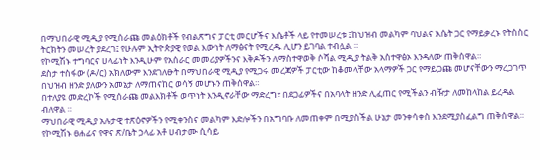በማህበራዊ ሚዲያ የሚሰራጩ መልዕክቶች የብልጽግና ፓርቲ መርሆችና እሴቶች ላይ የተመሠረቱ ፤ከህዝብ መልካም ባህልና እሴት ጋር የማይቃረኑ የትስስር ትርክትን መሠረት ያደረገ፤ የሁሉም ኢትዮጵያዊ የወል እውነት ለማፅናት የሚረዱ ሊሆን ይገባል ተብሏል ።
የኮሚሽኑ ተግባርና ሀላፊነት እንዲሁም የአሰራር መመሪያዎችንና እቅዶችን ለማስተዋወቅ ሶሻል ሚዲያ ትልቅ አስተዋፅኦ እንዳለው ጠቅሰዋል።
ደስታ ተስፋው (ዶ/ር) አክለውም እንደገለፁት በማህበራዊ ሚዲያ የሚጋሩ መረጃዎች ፓርቲው ከቆመላቸው አላማዎች ጋር የማይጋጩ መሆናቸውን ማረጋገጥ በህዝብ ዘንድ ያለውን አመኔታ ለማጠናከር ወሳኝ መሆኑን ጠቅሰዋል።
በተለያዩ መድረኮች የሚሰራጩ መልእክቶች ወጥነት እንዲኖራቸው ማድረግ፣ በደጋፊዎችና በአባላት ዘንድ ሊፈጠር የሚችልን ብዥታ ለመከላከል ይረዳል ብለዋል ።
ማህበራዊ ሚዲያ አሉታዊ ተጽዕኖዎችን የሚቀንስና መልካም እድሎችን በአግባቡ ለመጠቀም በሚያስችል ሁኔታ መንቀሳቀስ እንደሚያስፈልግ ጠቅሰዋል።
የኮሚሽኑ ፀሐፊና የዋና ጽ/ቤት ኃላፊ አቶ ሀብታሙ ሲሳይ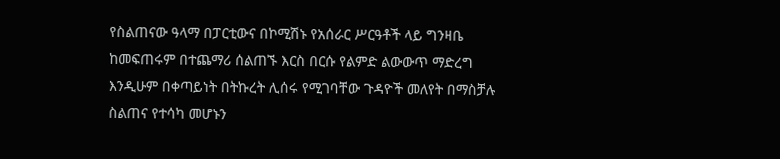የስልጠናው ዓላማ በፓርቲውና በኮሚሽኑ የአሰራር ሥርዓቶች ላይ ግንዛቤ ከመፍጠሩም በተጨማሪ ሰልጠኙ እርስ በርሱ የልምድ ልውውጥ ማድረግ እንዲሁም በቀጣይነት በትኩረት ሊሰሩ የሚገባቸው ጉዳዮች መለየት በማስቻሉ ስልጠና የተሳካ መሆኑን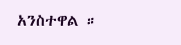አንስተዋል ።